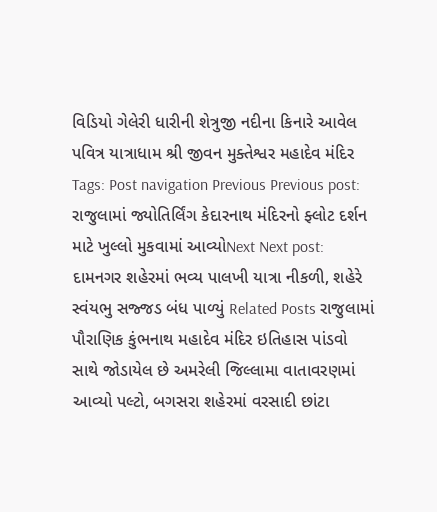વિડિયો ગેલેરી ધારીની શેત્રુજી નદીના કિનારે આવેલ પવિત્ર યાત્રાધામ શ્રી જીવન મુક્તેશ્વર મહાદેવ મંદિર Tags: Post navigation Previous Previous post: રાજુલામાં જ્યોતિર્લિંગ કેદારનાથ મંદિરનો ફ્લોટ દર્શન માટે ખુલ્લો મુકવામાં આવ્યોNext Next post: દામનગર શહેરમાં ભવ્ય પાલખી યાત્રા નીકળી, શહેરે સ્વંયભુ સજ્જડ બંધ પાળ્યું Related Posts રાજુલામાં પૌરાણિક કુંભનાથ મહાદેવ મંદિર ઇતિહાસ પાંડવો સાથે જોડાયેલ છે અમરેલી જિલ્લામા વાતાવરણમાં આવ્યો પલ્ટો, બગસરા શહેરમાં વરસાદી છાંટા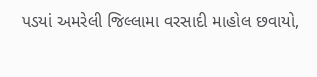પડયાં અમરેલી જિલ્લામા વરસાદી માહોલ છવાયો,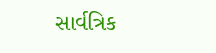સાર્વત્રિક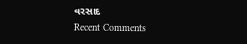વરસાદ
Recent Comments